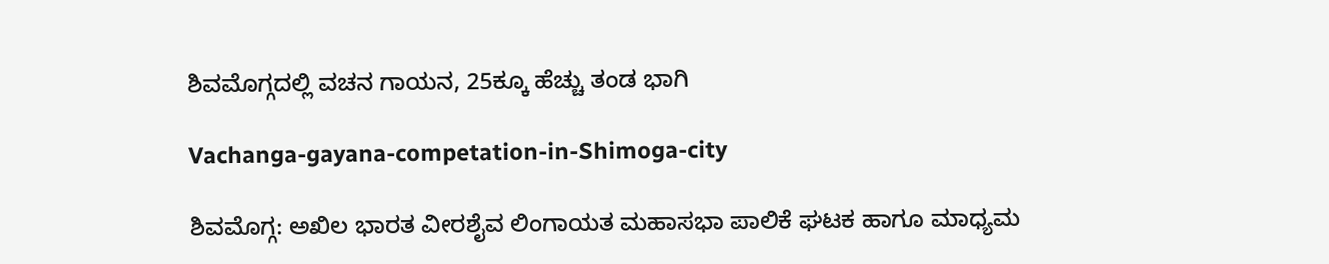ಶಿವಮೊಗ್ಗದಲ್ಲಿ ವಚನ ಗಾಯನ, 25ಕ್ಕೂ ಹೆಚ್ಚು ತಂಡ ಭಾಗಿ

Vachanga-gayana-competation-in-Shimoga-city

ಶಿವಮೊಗ್ಗ: ಅಖಿಲ ಭಾರತ ವೀರಶೈವ ಲಿಂಗಾಯತ ಮಹಾಸಭಾ ಪಾಲಿಕೆ ಘಟಕ ಹಾಗೂ ಮಾಧ್ಯಮ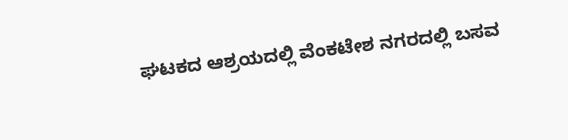ಘಟಕದ ಆಶ್ರಯದಲ್ಲಿ ವೆಂಕಟೇಶ ನಗರದಲ್ಲಿ ಬಸವ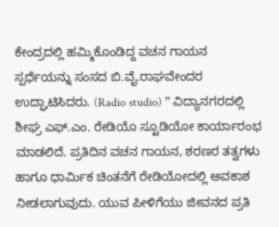ಕೇಂದ್ರದಲ್ಲಿ ಹಮ್ಮಿಕೊಂಡಿದ್ದ ವಚನ ಗಾಯನ ಸ್ಪರ್ಧೆಯನ್ನು ಸಂಸದ ಬಿ.ವೈ.ರಾಘವೇಂದರ ಉದ್ಘಾಟಿಸಿದರು. (Radio studio) ” ವಿದ್ಯಾನಗರದಲ್ಲಿ ಶೀಘ್ರ ಎಫ್.ಎಂ. ರೇಡಿಯೊ ಸ್ಟೂಡಿಯೋ ಕಾರ್ಯಾರಂಭ ಮಾಡಲಿದೆ. ಪ್ರತಿದಿನ ವಚನ ಗಾಯನ, ಶರಣರ ತತ್ವಗಳು ಹಾಗೂ ಧಾರ್ಮಿಕ ಚಿಂತನೆಗೆ ರೇಡಿಯೋದಲ್ಲಿ ಅವಕಾಶ ನೀಡಲಾಗುವುದು. ಯುವ ಪೀಳಿಗೆಯು ಜೀವನದ ಪ್ರತಿ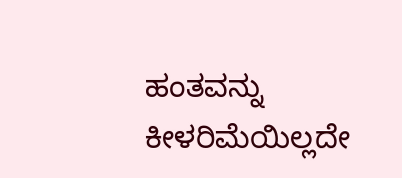ಹಂತವನ್ನು ಕೀಳರಿಮೆಯಿಲ್ಲದೇ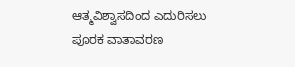ಆತ್ಮವಿಶ್ವಾಸದಿಂದ ಎದುರಿಸಲು ಪೂರಕ ವಾತಾವರಣ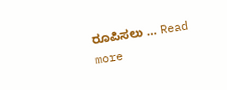ರೂಪಿಸಲು … Read more